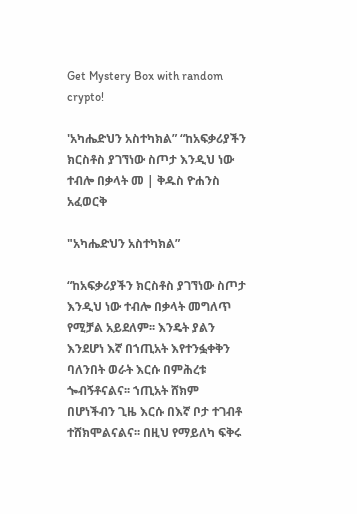Get Mystery Box with random crypto!

'አካሔድህን አስተካክል” “ከአፍቃሪያችን ክርስቶስ ያገኘነው ስጦታ እንዲህ ነው ተብሎ በቃላት መ | ቅዱስ ዮሐንስ አፈወርቅ

"አካሔድህን አስተካክል”

“ከአፍቃሪያችን ክርስቶስ ያገኘነው ስጦታ እንዲህ ነው ተብሎ በቃላት መግለጥ የሚቻል አይደለም፡፡ እንዴት ያልን እንደሆነ እኛ በኀጢአት እየተንፏቀቅን ባለንበት ወራት እርሱ በምሕረቱ ጐብኝቶናልና፡፡ ኀጢአት ሸክም በሆነችብን ጊዜ እርሱ በእኛ ቦታ ተገብቶ ተሸክሞልናልና፡፡ በዚህ የማይለካ ፍቅሩ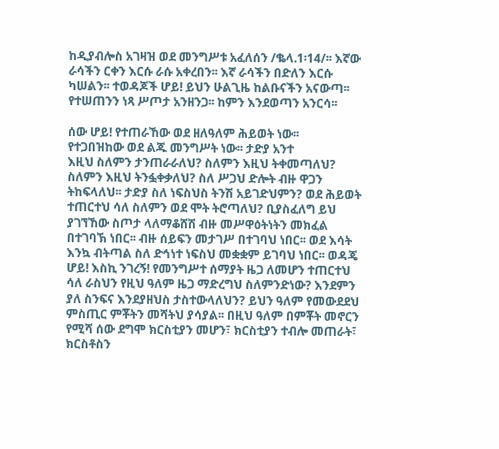ከዲያብሎስ አገዛዝ ወደ መንግሥቱ አፈለሰን /ቈላ.1፡14/፡፡ እኛው ራሳችን ርቀን እርሱ ራሱ አቀረበን፡፡ እኛ ራሳችን በድለን እርሱ ካሠልን፡፡ ተወዳጆች ሆይ! ይህን ሁልጊዜ ከልቡናችን አናውጣ፡፡ የተሠጠንን ነጻ ሥጦታ አንዘንጋ፡፡ ከምን እንደወጣን አንርሳ፡፡

ሰው ሆይ! የተጠራኸው ወደ ዘለዓለም ሕይወት ነው፡፡
የተጋበዝከው ወደ ልጁ መንግሥት ነው፡፡ ታድያ አንተ
እዚህ ስለምን ታንጠራራለህ? ስለምን እዚህ ትቀመጣለህ? ስለምን እዚህ ትንፏቀቃለህ? ስለ ሥጋህ ድሎት ብዙ ዋጋን ትከፍላለህ፡፡ ታድያ ስለ ነፍስህስ ትንሽ አይገድህምን? ወደ ሕይወት ተጠርተህ ሳለ ስለምን ወደ ሞት ትሮጣለህ? ቢያስፈለግ ይህ ያገኘኸው ስጦታ ላለማቆሸሽ ብዙ መሥዋዕትነትን መክፈል በተገባኽ ነበር፡፡ ብዙ ሰይፍን መታገሥ በተገባህ ነበር፡፡ ወደ እሳት እንኳ ብትጣል ስለ ድኅነተ ነፍስህ መቋቋም ይገባህ ነበር፡፡ ወዳጄ ሆይ! እስኪ ንገረኝ! የመንግሥተ ሰማያት ዜጋ ለመሆን ተጠርተህ ሳለ ራስህን የዚህ ዓለም ዜጋ ማድረግህ ስለምንድነው? እንደምን ያለ ስንፍና እንደያዘህስ ታስተውላለህን? ይህን ዓለም የመውደደህ ምስጢር ምቾትን መሻትህ ያሳያል፡፡ በዚህ ዓለም በምቾት መኖርን የሚሻ ሰው ደግሞ ክርስቲያን መሆን፣ ክርስቲያን ተብሎ መጠራት፣ ክርስቶስን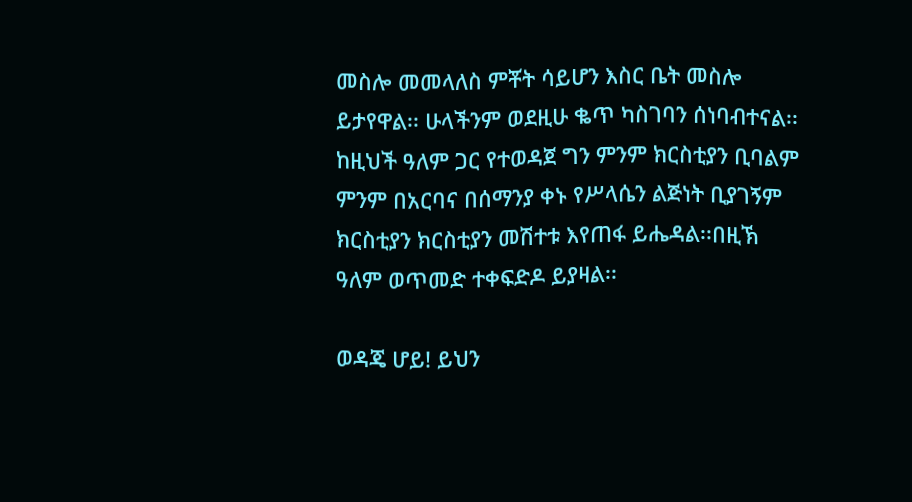መስሎ መመላለስ ምቾት ሳይሆን እስር ቤት መስሎ ይታየዋል፡፡ ሁላችንም ወደዚሁ ቈጥ ካስገባን ሰነባብተናል፡፡ ከዚህች ዓለም ጋር የተወዳጀ ግን ምንም ክርስቲያን ቢባልም ምንም በአርባና በሰማንያ ቀኑ የሥላሴን ልጅነት ቢያገኝም ክርስቲያን ክርስቲያን መሽተቱ እየጠፋ ይሔዳል፡፡በዚኽ ዓለም ወጥመድ ተቀፍድዶ ይያዛል፡፡

ወዳጄ ሆይ! ይህን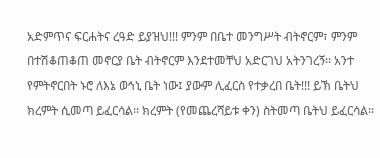አድምጥና ፍርሐትና ረዓድ ይያዝህ!!! ምንም በቤተ መንግሥት ብትኖርም፣ ምንም በተሽቆጠቆጠ መኖርያ ቤት ብትኖርም እንደተመቸህ አድርገህ አትንገረኝ፡፡ አንተ የምትኖርበት ኑሮ ለእኔ ወኅኒ ቤት ነው፤ ያውም ሊፈርስ የተቃረበ ቤት!!! ይኽ ቤትህ ክረምት ሲመጣ ይፈርሳል፡፡ ክረምት (የመጨረሻይቱ ቀን) ስትመጣ ቤትህ ይፈርሳል፡፡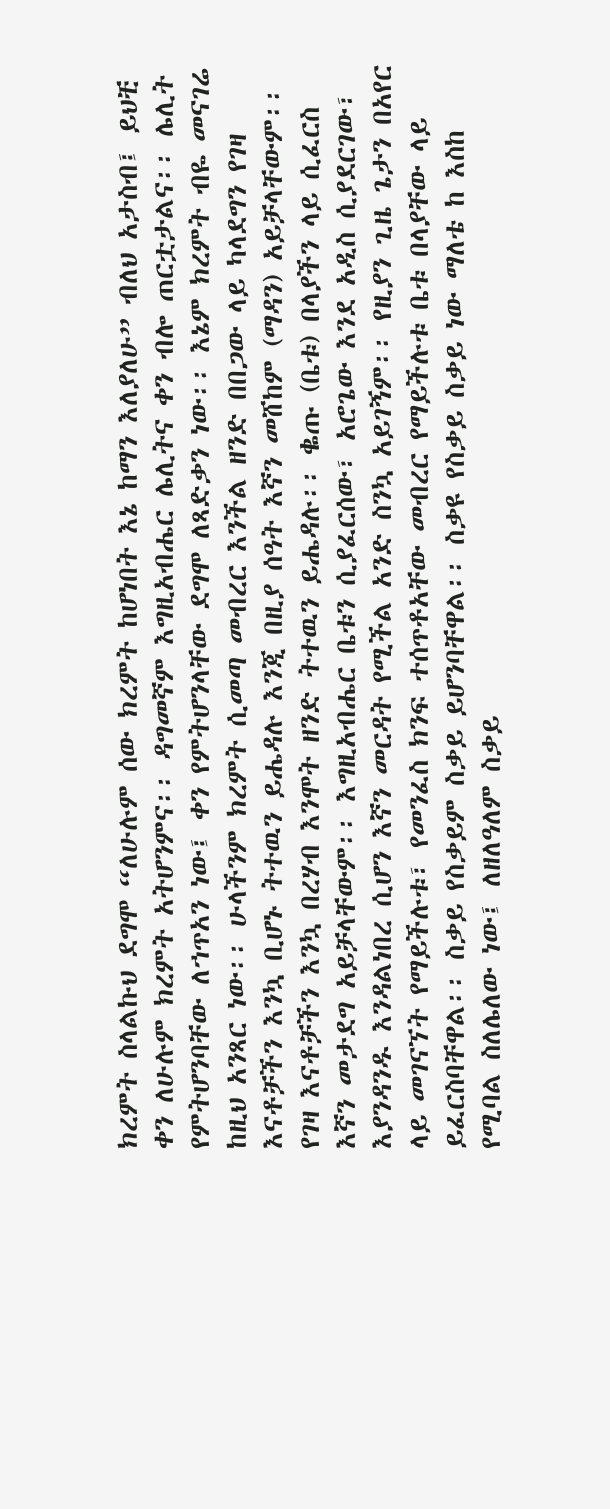ክረምት ስላልኩህ ደግሞ “ለሁሉም ሰው ክረምት ከሆነበት እኔ ከማን እለያለሁ” ብለህ አታስብ፤ ይህቺ ቀን ለሁሉም ክረምት አትሆንምና፡፡ ዳግመኛም እግዚአብሔር ሌሊትና ቀን ብሎ ጠርቷታልና፡፡ ሌሊት የምትሆንባቸው ለኀጥአን ነው፤ ቀን የምትሆንላቸው ደግሞ ለጻድቃን ነው፡፡ እኔም ክረምት ብዬ መናገሬ ከዚህ አንጻር ነው፡፡ ሁላችንም ክረምት ሲመጣ መብረር እንችል ዘንድ በበጋው ላይ ካላደግን የገዛ እናቶቻችን እንኳ ቢሆኑ ትተዉን ይሔዳሉ እንጂ በዚያ ሰዓት እኛን መሸከም (ማዳን) አይቻላቸውም፡፡ የገዛ እናቶቻችን እንኳ በረሃብ እንሞት ዘንድ ትተዉን ይሔዳሉ፡፡ ቈጡ (ቤቱ) በላያችን ላይ ሲፈርስ እኛን መታደግ አይቻላቸውም፡፡ እግዚአብሔር ቤቱን ሲያፈርሰው፣ አሮጌው እንደ አዲስ ሲያደርገው፣ እያንዳንዱ እንዳልነበረ ሲሆን እኛን መርዳት የሚችል አንድ ስንኳ አይገኝም፡፡ የዚያን ጊዜ ጌታን በአየር ላይ መገናኘት የማይችሉቱ፣ የመንፈስ ክንፍ ተሰጥቶአቸው መብረር የማይችሉቱ ቤቱ በላያቸው ላይ ይፈርስባቸዋል፡፡ ስቃይ የስቃይም ስቃይ ይሆንባቸዋል፡፡ ስቃዩ የስቃይ ስቃይ ነው ማለቴ ከ እስከ የሚባል ስለሌለው ነው፤ ለዘለዓለም ስቃይ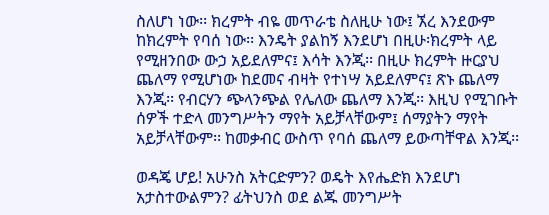ስለሆነ ነው፡፡ ክረምት ብዬ መጥራቴ ስለዚሁ ነው፤ ኧረ እንደውም ከክረምት የባሰ ነው፡፡ እንዴት ያልከኝ እንደሆነ በዚሁ፡ክረምት ላይ የሚዘንበው ውኃ አይደለምና፤ እሳት እንጂ፡፡ በዚሁ ክረምት ዙርያህ ጨለማ የሚሆነው ከደመና ብዛት የተነሣ አይደለምና፤ ጽኑ ጨለማ እንጂ፡፡ የብርሃን ጭላንጭል የሌለው ጨለማ እንጂ፡፡ እዚህ የሚገቡት ሰዎች ተድላ መንግሥትን ማየት አይቻላቸውም፤ ሰማያትን ማየት አይቻላቸውም፡፡ ከመቃብር ውስጥ የባሰ ጨለማ ይውጣቸዋል እንጂ፡፡

ወዳጄ ሆይ! አሁንስ አትርድምን? ወዴት እየሔድክ እንደሆነ አታስተውልምን? ፊትህንስ ወደ ልጁ መንግሥት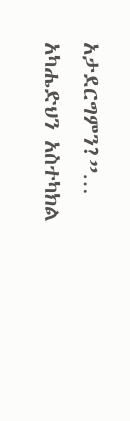አታደርግምን?”… አካሔድህን አስተካክል